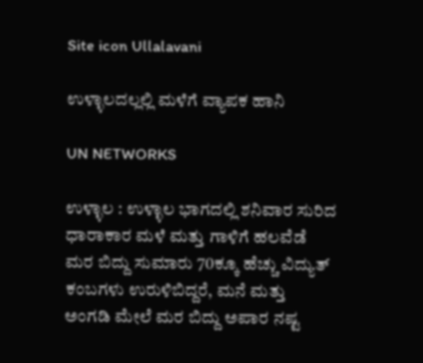Site icon Ullalavani

ಉಳ್ಳಾಲದಲ್ಲಲ್ಲಿ ಮಳೆಗೆ ವ್ಯಾಪಕ ಹಾನಿ

UN NETWORKS

ಉಳ್ಳಾಲ : ಉಳ್ಳಾಲ ಭಾಗದಲ್ಲಿ ಶನಿವಾರ ಸುರಿದ ಧಾರಾಕಾರ ಮಳೆ ಮತ್ತು ಗಾಳಿಗೆ ಹಲವೆಡೆ ಮರ ಬಿದ್ದು ಸುಮಾರು 70ಕ್ಕೂ ಹೆಚ್ಚು ವಿದ್ಯುತ್ ಕಂಬಗಳು ಉರುಳಿಬಿದ್ದರೆ, ಮನೆ ಮತ್ತು ಅಂಗಡಿ ಮೇಲೆ ಮರ ಬಿದ್ದು ಅಪಾರ ನಷ್ಟ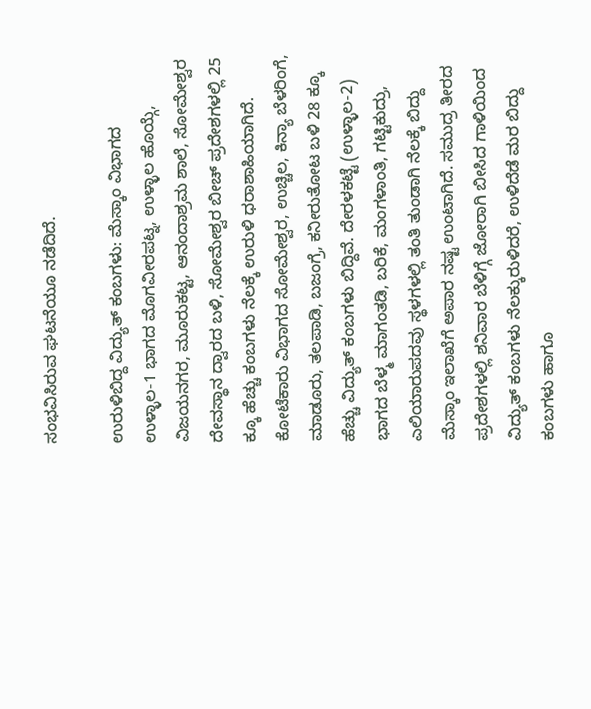ಸಂಭವಿಸಿರುವ ಘಟನೆಯೂ ನಡೆದಿದೆ.

ಉರುಳಿಬಿದ್ದ ವಿದ್ಯುತ್ ಕಂಬಗಳು: ಮೆಸ್ಕಾಂ ವಿಭಾಗದ ಉಳ್ಳಾಲ-1 ಭಾಗದ ಮೊಗವೀರಪಟ್ನ, ಉಳ್ಳಾಲ ಹೊಯ್ಗೆ, ವಿಜಯನಗರ, ಮೂರುಕಟ್ಟ, ಆನಂದಾಶ್ರಮ ಶಾಲೆ, ಸೋಮೇಶ್ವರ ದೇವಸ್ಥಾನ ದ್ವಾರದ ಬಳಿ, ಸೋಮೇಶ್ವರ ಬೀಚ್ ಪ್ರದೇಶಗಳಲ್ಲಿ 25 ಕ್ಕೂ ಹೆಚ್ಚು ಕಂಬಗಳು ನೆಲಕ್ಕೆ ಉರುಳಿ ಧರಾಶಾಹಿಯಾಗಿದೆ. ಕೋಟೆಕಾರು ವಿಭಾಗದ ಸೋಮೇಶ್ವರ, ಉಚ್ಚಿಲ, ಕಿನ್ಯಾ ಬೆಳರಿಂಗೆ, ಮಾಡೂರು, ತಲಪಾಡಿ, ಬಜಂಗ್ರೆ, ಕನೀರುತೋಟ ಬಳಿ 28 ಕ್ಕೂ ಹೆಚ್ಚು ವಿದ್ಯುತ್ ಕಂಬಗಳು ಬಿದ್ದಿವೆ. ದೇರಳಕಟ್ಟೆ (ಉಳ್ಳಾಲ-2) ಭಾಗದ ಬೆಳ್ಮ ಮಾಗಂತಡಿ, ಬರಿಕೆ, ಮಂಗಳಾಂತಿ, ಗಟ್ಟಿಕುದ್ರು, ಎಲಿಯಾರುಪದವು ಸ್ಥಳಗಳಲ್ಲಿ ತಂತಿ ತುಂಡಾಗಿ ನೆಲಕ್ಕೆ ಬಿದ್ದು ಮೆಸ್ಕಾಂ ಇಲಾಖೆಗೆ ಅಪಾರ ನಷ್ಟ ಉಂಟಾಗಿದೆ. ಸಮುದ್ರ ತೀರದ ಪ್ರದೇಶಗಳಲ್ಲಿ ಶನಿವಾರ ಬೆಳಿಗ್ಗೆ ಜೋರಾಗಿ ಬೀಸಿದ ಗಾಳಿಯಿಂದ ವಿದ್ಯುತ್ ಕಂಬಗಳು ನೆಲಕ್ಕುರುಳಿದರೆ, ಉಳಿದೆಡೆ ಮರ ಬಿದ್ದು ಕಂಬಗಳು ಹಾಗೂ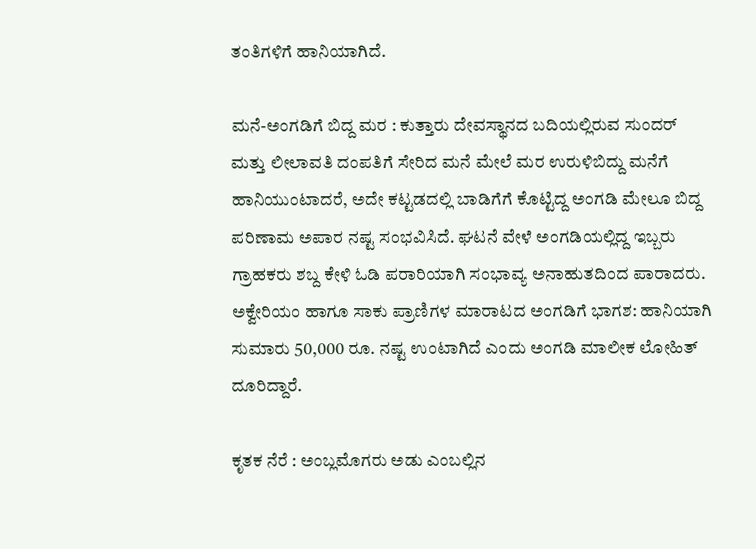ತಂತಿಗಳಿಗೆ ಹಾನಿಯಾಗಿದೆ.

ಮನೆ-ಅಂಗಡಿಗೆ ಬಿದ್ದ ಮರ : ಕುತ್ತಾರು ದೇವಸ್ಥಾನದ ಬದಿಯಲ್ಲಿರುವ ಸುಂದರ್ ಮತ್ತು ಲೀಲಾವತಿ ದಂಪತಿಗೆ ಸೇರಿದ ಮನೆ ಮೇಲೆ ಮರ ಉರುಳಿಬಿದ್ದು ಮನೆಗೆ ಹಾನಿಯುಂಟಾದರೆ, ಅದೇ ಕಟ್ಟಡದಲ್ಲಿ ಬಾಡಿಗೆಗೆ ಕೊಟ್ಟಿದ್ದ ಅಂಗಡಿ ಮೇಲೂ ಬಿದ್ದ ಪರಿಣಾಮ ಅಪಾರ ನಷ್ಟ ಸಂಭವಿಸಿದೆ. ಘಟನೆ ವೇಳೆ ಅಂಗಡಿಯಲ್ಲಿದ್ದ ಇಬ್ಬರು ಗ್ರಾಹಕರು ಶಬ್ದ ಕೇಳಿ ಓಡಿ ಪರಾರಿಯಾಗಿ ಸಂಭಾವ್ಯ ಅನಾಹುತದಿಂದ ಪಾರಾದರು. ಅಕ್ವೇರಿಯಂ ಹಾಗೂ ಸಾಕು ಪ್ರಾಣಿಗಳ ಮಾರಾಟದ ಅಂಗಡಿಗೆ ಭಾಗಶ: ಹಾನಿಯಾಗಿ ಸುಮಾರು 50,000 ರೂ. ನಷ್ಟ ಉಂಟಾಗಿದೆ ಎಂದು ಅಂಗಡಿ ಮಾಲೀಕ ಲೋಹಿತ್ ದೂರಿದ್ದಾರೆ.

ಕೃತಕ ನೆರೆ : ಅಂಬ್ಲಮೊಗರು ಅಡು ಎಂಬಲ್ಲಿನ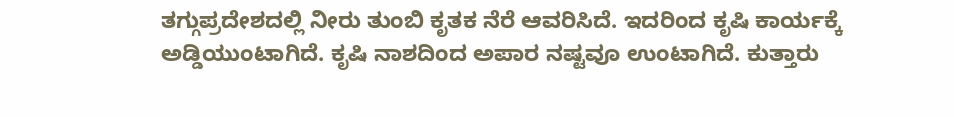ತಗ್ಗುಪ್ರದೇಶದಲ್ಲಿ ನೀರು ತುಂಬಿ ಕೃತಕ ನೆರೆ ಆವರಿಸಿದೆ. ಇದರಿಂದ ಕೃಷಿ ಕಾರ್ಯಕ್ಕೆ ಅಡ್ಡಿಯುಂಟಾಗಿದೆ. ಕೃಷಿ ನಾಶದಿಂದ ಅಪಾರ ನಷ್ಟವೂ ಉಂಟಾಗಿದೆ. ಕುತ್ತಾರು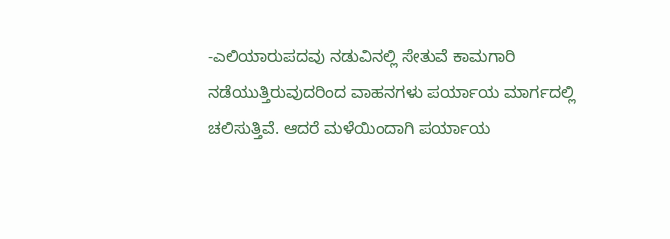-ಎಲಿಯಾರುಪದವು ನಡುವಿನಲ್ಲಿ ಸೇತುವೆ ಕಾಮಗಾರಿ ನಡೆಯುತ್ತಿರುವುದರಿಂದ ವಾಹನಗಳು ಪರ್ಯಾಯ ಮಾರ್ಗದಲ್ಲಿ ಚಲಿಸುತ್ತಿವೆ. ಆದರೆ ಮಳೆಯಿಂದಾಗಿ ಪರ್ಯಾಯ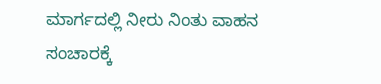ಮಾರ್ಗದಲ್ಲಿ ನೀರು ನಿಂತು ವಾಹನ ಸಂಚಾರಕ್ಕೆ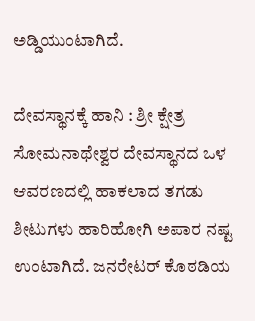ಅಡ್ಡಿಯುಂಟಾಗಿದೆ.

ದೇವಸ್ಥಾನಕ್ಕೆ ಹಾನಿ : ಶ್ರೀ ಕ್ಷೇತ್ರ ಸೋಮನಾಥೇಶ್ವರ ದೇವಸ್ಥಾನದ ಒಳ ಆವರಣದಲ್ಲಿ ಹಾಕಲಾದ ತಗಡು ಶೀಟುಗಳು ಹಾರಿಹೋಗಿ ಅಪಾರ ನಷ್ಟ ಉಂಟಾಗಿದೆ. ಜನರೇಟರ್ ಕೊಠಡಿಯ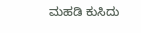ಮಹಡಿ ಕುಸಿದು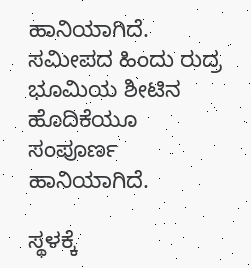ಹಾನಿಯಾಗಿದೆ. ಸಮೀಪದ ಹಿಂದು ರುದ್ರ ಭೂಮಿಯ ಶೀಟಿನ ಹೊದಿಕೆಯೂ ಸಂಪೂರ್ಣ ಹಾನಿಯಾಗಿದೆ.

ಸ್ಥಳಕ್ಕೆ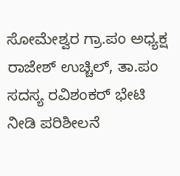ಸೋಮೇಶ್ವರ ಗ್ರಾ.ಪಂ ಅಧ್ಯಕ್ಷ ರಾಜೇಶ್ ಉಚ್ಚಿಲ್, ತಾ.ಪಂ ಸದಸ್ಯ ರವಿಶಂಕರ್ ಭೇಟಿ ನೀಡಿ ಪರಿಶೀಲನೆ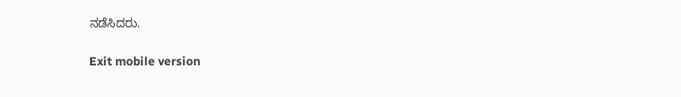ನಡೆಸಿದರು.

Exit mobile version